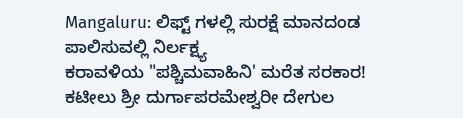Mangaluru: ಲಿಫ್ಟ್ ಗಳಲ್ಲಿ ಸುರಕ್ಷೆ ಮಾನದಂಡ ಪಾಲಿಸುವಲ್ಲಿ ನಿರ್ಲಕ್ಷ್ಯ
ಕರಾವಳಿಯ "ಪಶ್ಚಿಮವಾಹಿನಿ' ಮರೆತ ಸರಕಾರ!
ಕಟೀಲು ಶ್ರೀ ದುರ್ಗಾಪರಮೇಶ್ವರೀ ದೇಗುಲ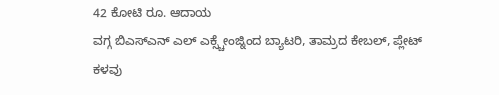42 ಕೋಟಿ ರೂ. ಆದಾಯ
ವಗ್ಗ ಬಿಎಸ್ಎನ್ ಎಲ್ ಎಕ್ಸ್ಚೇಂಜ್ನಿಂದ ಬ್ಯಾಟರಿ, ತಾಮ್ರದ ಕೇಬಲ್, ಪ್ಲೇಟ್ ಕಳವು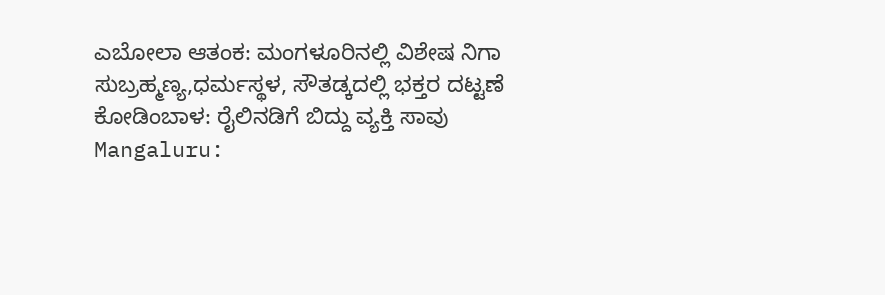ಎಬೋಲಾ ಆತಂಕ: ಮಂಗಳೂರಿನಲ್ಲಿ ವಿಶೇಷ ನಿಗಾ
ಸುಬ್ರಹ್ಮಣ್ಯ,ಧರ್ಮಸ್ಥಳ, ಸೌತಡ್ಕದಲ್ಲಿ ಭಕ್ತರ ದಟ್ಟಣೆ
ಕೋಡಿಂಬಾಳ: ರೈಲಿನಡಿಗೆ ಬಿದ್ದು ವ್ಯಕ್ತಿ ಸಾವು
Mangaluru: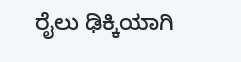ರೈಲು ಢಿಕ್ಕಿಯಾಗಿ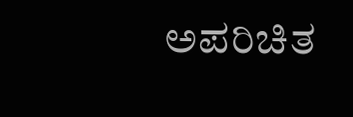ಅಪರಿಚಿತ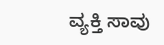ವ್ಯಕ್ತಿ ಸಾವು